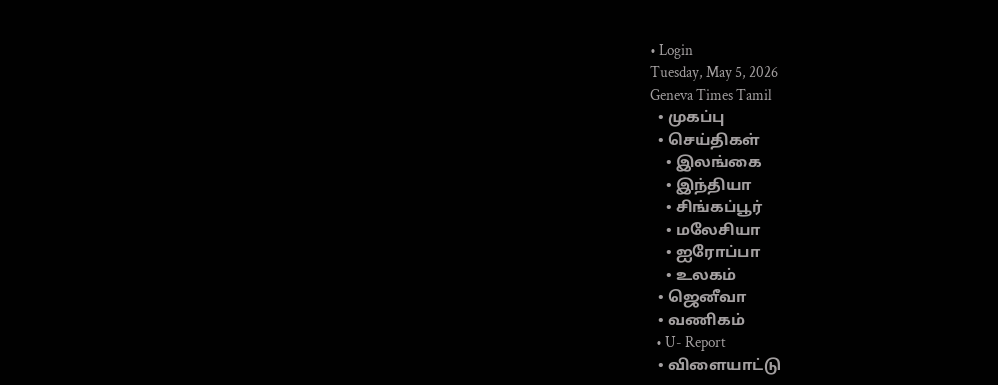• Login
Tuesday, May 5, 2026
Geneva Times Tamil
  • முகப்பு
  • செய்திகள்
    • இலங்கை
    • இந்தியா
    • சிங்கப்பூர்
    • மலேசியா
    • ஐரோப்பா
    • உலகம்
  • ஜெனீவா
  • வணிகம்
  • U- Report
  • விளையாட்டு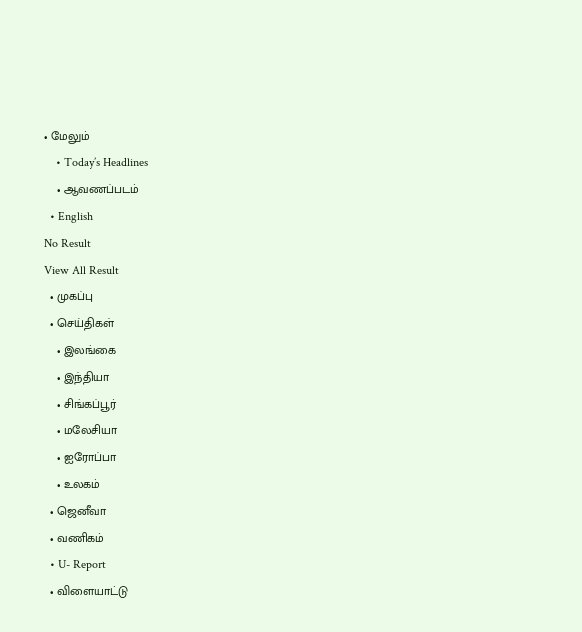• மேலும்
    • Today’s Headlines
    • ஆவணப்படம்
  • English
No Result
View All Result
  • முகப்பு
  • செய்திகள்
    • இலங்கை
    • இந்தியா
    • சிங்கப்பூர்
    • மலேசியா
    • ஐரோப்பா
    • உலகம்
  • ஜெனீவா
  • வணிகம்
  • U- Report
  • விளையாட்டு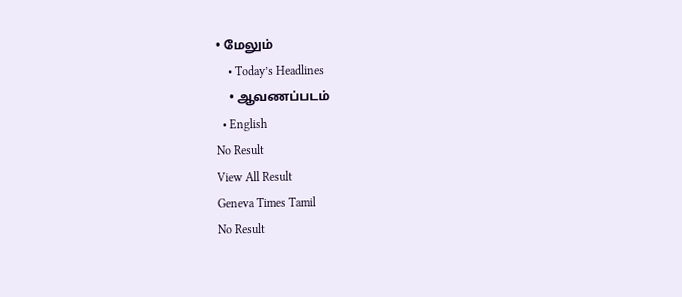• மேலும்
    • Today’s Headlines
    • ஆவணப்படம்
  • English
No Result
View All Result
Geneva Times Tamil
No Result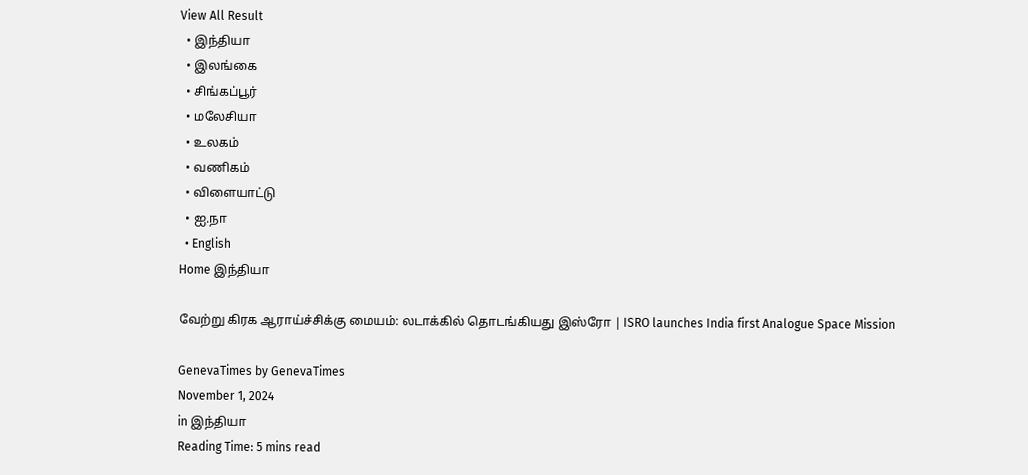View All Result
  • இந்தியா
  • இலங்கை
  • சிங்கப்பூர்
  • மலேசியா
  • உலகம்
  • வணிகம்
  • விளையாட்டு
  • ஐ.நா
  • English
Home இந்தியா

வேற்று கிரக ஆராய்ச்சிக்கு மையம்: லடாக்கில் தொடங்கியது இஸ்ரோ | ISRO launches India first Analogue Space Mission

GenevaTimes by GenevaTimes
November 1, 2024
in இந்தியா
Reading Time: 5 mins read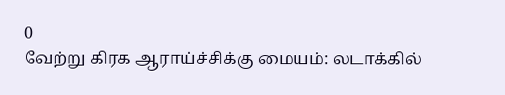0
வேற்று கிரக ஆராய்ச்சிக்கு மையம்: லடாக்கில்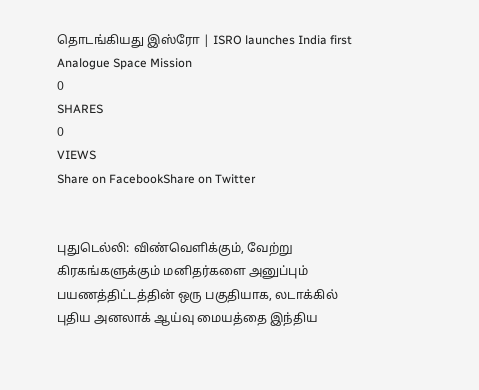தொடங்கியது இஸ்ரோ | ISRO launches India first Analogue Space Mission
0
SHARES
0
VIEWS
Share on FacebookShare on Twitter


புதுடெல்லி: விண்வெளிக்கும், வேற்று கிரகங்களுக்கும் மனிதர்களை அனுப்பும் பயணத்திட்டத்தின் ஒரு பகுதியாக, லடாக்கில் புதிய அனலாக் ஆய்வு மையத்தை இந்திய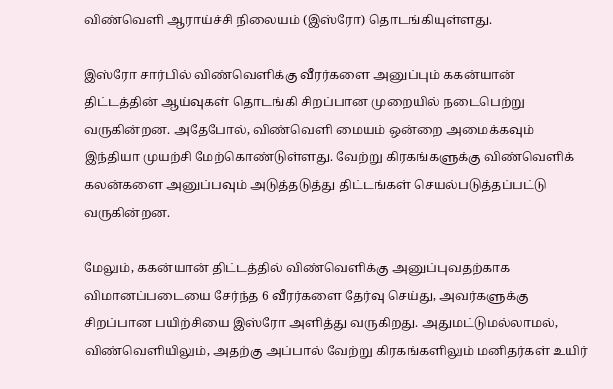விண்வெளி ஆராய்ச்சி நிலையம் (இஸ்ரோ) தொடங்கியுள்ளது.

இஸ்ரோ சார்பில் விண்வெளிக்கு வீரர்களை அனுப்பும் ககன்யான் திட்டத்தின் ஆய்வுகள் தொடங்கி சிறப்பான முறையில் நடைபெற்று வருகின்றன. அதேபோல், விண்வெளி மையம் ஒன்றை அமைக்கவும் இந்தியா முயற்சி மேற்கொண்டுள்ளது. வேற்று கிரகங்களுக்கு விண்வெளிக் கலன்களை அனுப்பவும் அடுத்தடுத்து திட்டங்கள் செயல்படுத்தப்பட்டு வருகின்றன.

மேலும், ககன்யான் திட்டத்தில் விண்வெளிக்கு அனுப்புவதற்காக விமானப்படையை சேர்ந்த 6 வீரர்களை தேர்வு செய்து, அவர்களுக்கு சிறப்பான பயிற்சியை இஸ்ரோ அளித்து வருகிறது. அதுமட்டுமல்லாமல், விண்வெளியிலும், அதற்கு அப்பால் வேற்று கிரகங்களிலும் மனிதர்கள் உயிர்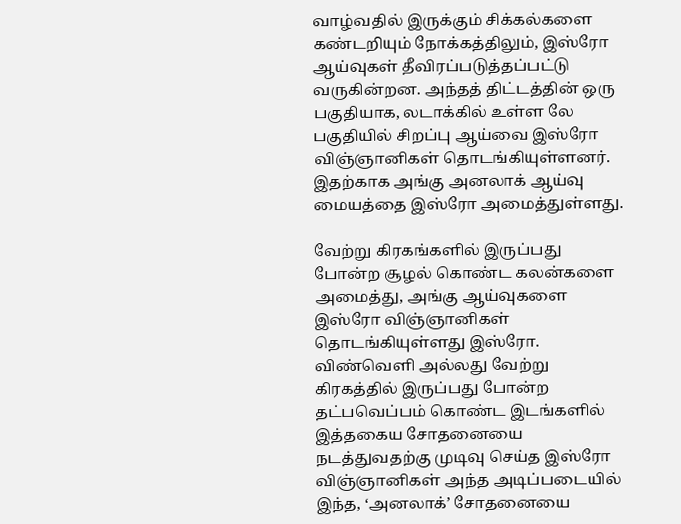வாழ்வதில் இருக்கும் சிக்கல்களை கண்டறியும் நோக்கத்திலும், இஸ்ரோ ஆய்வுகள் தீவிரப்படுத்தப்பட்டு வருகின்றன. அந்தத் திட்டத்தின் ஒரு பகுதியாக, லடாக்கில் உள்ள லே பகுதியில் சிறப்பு ஆய்வை இஸ்ரோ விஞ்ஞானிகள் தொடங்கியுள்ளனர். இதற்காக அங்கு அனலாக் ஆய்வு மையத்தை இஸ்ரோ அமைத்துள்ளது.

வேற்று கிரகங்களில் இருப்பது போன்ற சூழல் கொண்ட கலன்களை அமைத்து, அங்கு ஆய்வுகளை இஸ்ரோ விஞ்ஞானிகள் தொடங்கியுள்ளது இஸ்ரோ. விண்வெளி அல்லது வேற்று கிரகத்தில் இருப்பது போன்ற தட்பவெப்பம் கொண்ட இடங்களில் இத்தகைய சோதனையை நடத்துவதற்கு முடிவு செய்த இஸ்ரோ விஞ்ஞானிகள் அந்த அடிப்படையில் இந்த, ‘அனலாக்’ சோதனையை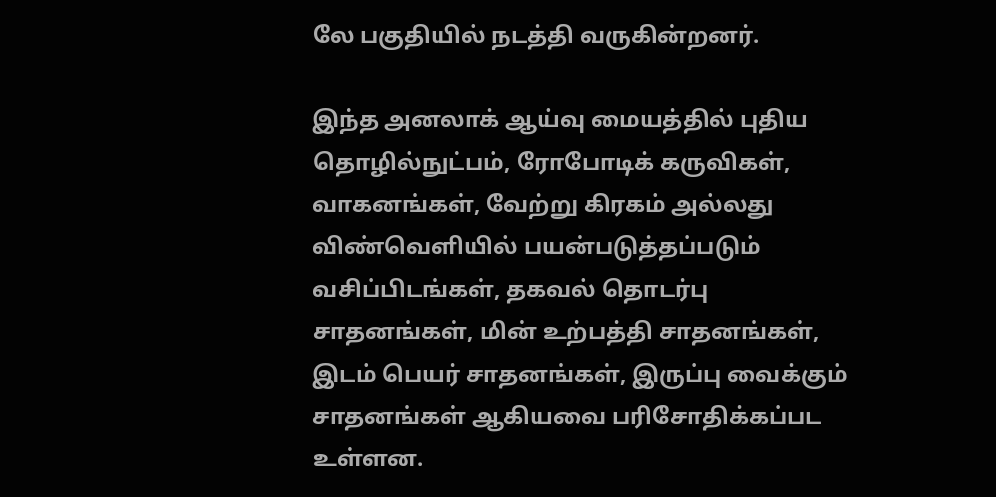லே பகுதியில் நடத்தி வருகின்றனர்.

இந்த அனலாக் ஆய்வு மையத்தில் புதிய தொழில்நுட்பம், ரோபோடிக் கருவிகள், வாகனங்கள், வேற்று கிரகம் அல்லது விண்வெளியில் பயன்படுத்தப்படும் வசிப்பிடங்கள், தகவல் தொடர்பு சாதனங்கள், மின் உற்பத்தி சாதனங்கள், இடம் பெயர் சாதனங்கள், இருப்பு வைக்கும் சாதனங்கள் ஆகியவை பரிசோதிக்கப்பட உள்ளன.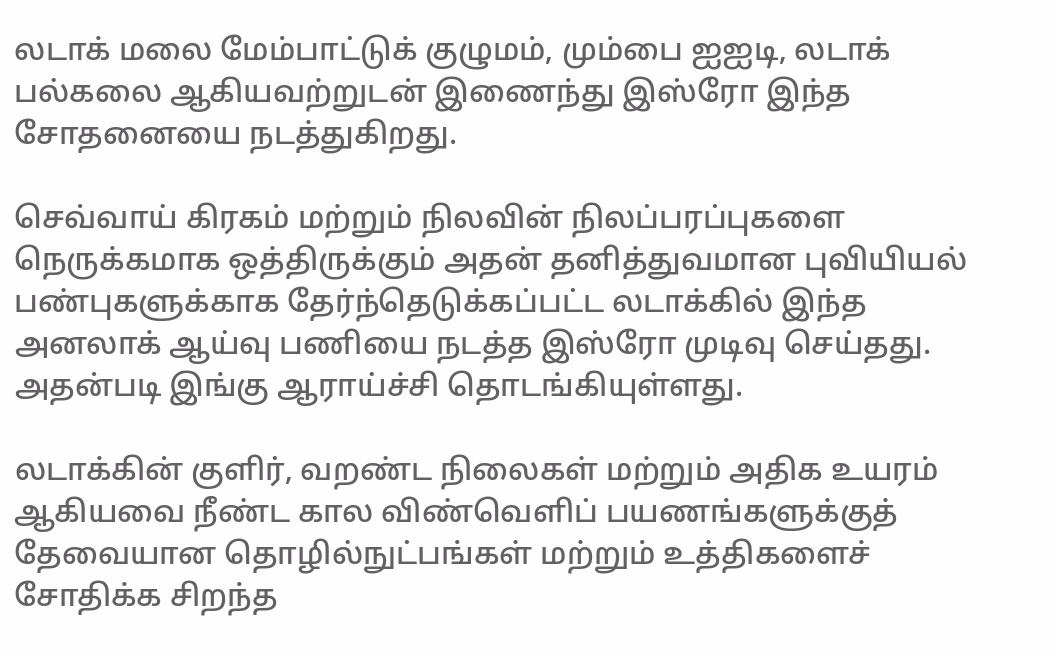லடாக் மலை மேம்பாட்டுக் குழுமம், மும்பை ஐஐடி, லடாக் பல்கலை ஆகியவற்றுடன் இணைந்து இஸ்ரோ இந்த சோதனையை நடத்துகிறது.

செவ்வாய் கிரகம் மற்றும் நிலவின் நிலப்பரப்புகளை நெருக்கமாக ஒத்திருக்கும் அதன் தனித்துவமான புவியியல் பண்புகளுக்காக தேர்ந்தெடுக்கப்பட்ட லடாக்கில் இந்த அனலாக் ஆய்வு பணியை நடத்த இஸ்ரோ முடிவு செய்தது. அதன்படி இங்கு ஆராய்ச்சி தொடங்கியுள்ளது.

லடாக்கின் குளிர், வறண்ட நிலைகள் மற்றும் அதிக உயரம் ஆகியவை நீண்ட கால விண்வெளிப் பயணங்களுக்குத் தேவையான தொழில்நுட்பங்கள் மற்றும் உத்திகளைச் சோதிக்க சிறந்த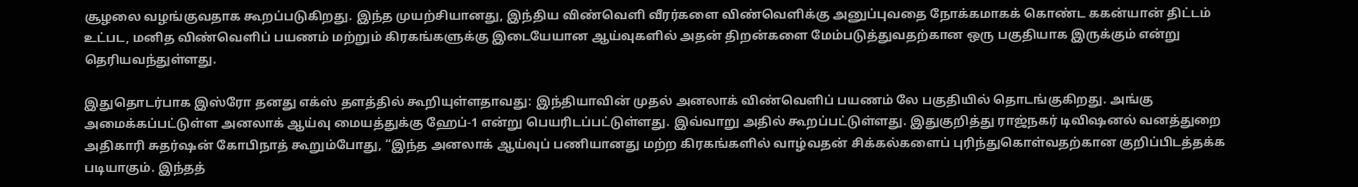சூழலை வழங்குவதாக கூறப்படுகிறது. இந்த முயற்சியானது, இந்திய விண்வெளி வீரர்களை விண்வெளிக்கு அனுப்புவதை நோக்கமாகக் கொண்ட ககன்யான் திட்டம் உட்பட, மனித விண்வெளிப் பயணம் மற்றும் கிரகங்களுக்கு இடையேயான ஆய்வுகளில் அதன் திறன்களை மேம்படுத்துவதற்கான ஒரு பகுதியாக இருக்கும் என்று தெரியவந்துள்ளது.

இதுதொடர்பாக இஸ்ரோ தனது எக்ஸ் தளத்தில் கூறியுள்ளதாவது: இந்தியாவின் முதல் அனலாக் விண்வெளிப் பயணம் லே பகுதியில் தொடங்குகிறது. அங்கு அமைக்கப்பட்டுள்ள அனலாக் ஆய்வு மையத்துக்கு ஹேப்-1 என்று பெயரிடப்பட்டுள்ளது. இவ்வாறு அதில் கூறப்பட்டுள்ளது. இதுகுறித்து ராஜ்நகர் டிவிஷனல் வனத்துறை அதிகாரி சுதர்ஷன் கோபிநாத் கூறும்போது, “இந்த அனலாக் ஆய்வுப் பணியானது மற்ற கிரகங்களில் வாழ்வதன் சிக்கல்களைப் புரிந்துகொள்வதற்கான குறிப்பிடத்தக்க படியாகும். இந்தத்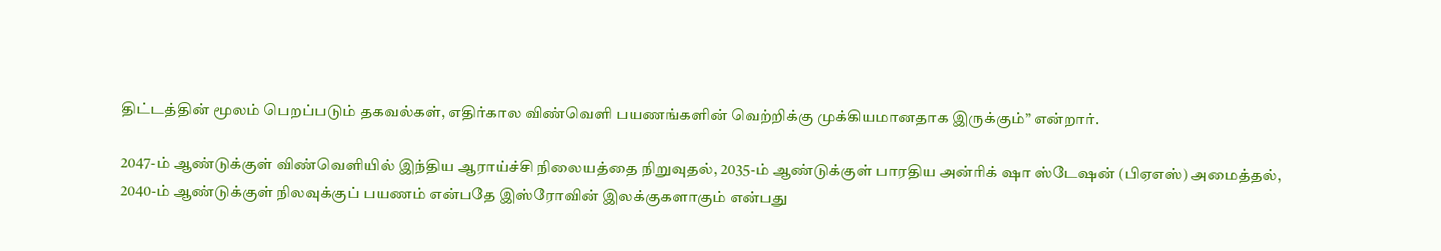திட்டத்தின் மூலம் பெறப்படும் தகவல்கள், எதிர்கால விண்வெளி பயணங்களின் வெற்றிக்கு முக்கியமானதாக இருக்கும்” என்றார்.

2047-ம் ஆண்டுக்குள் விண்வெளியில் இந்திய ஆராய்ச்சி நிலையத்தை நிறுவுதல், 2035-ம் ஆண்டுக்குள் பாரதிய அன்ரிக் ஷா ஸ்டேஷன் (பிஏஎஸ்) அமைத்தல், 2040-ம் ஆண்டுக்குள் நிலவுக்குப் பயணம் என்பதே இஸ்ரோவின் இலக்குகளாகும் என்பது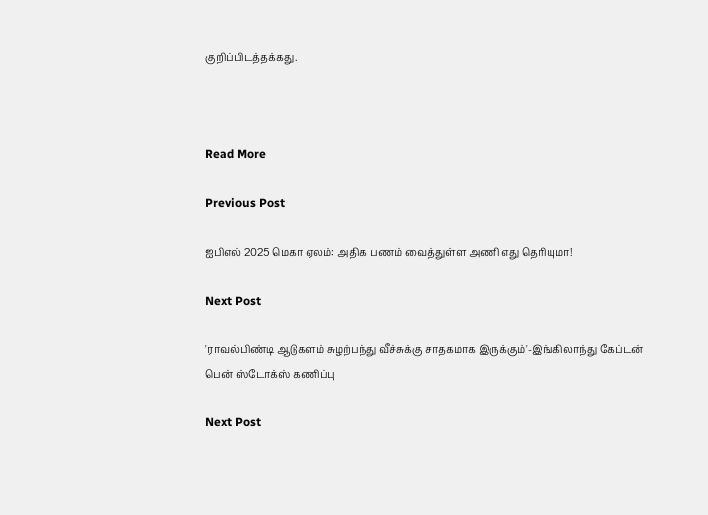குறிப்பிடத்தக்கது.



Read More

Previous Post

ஐபிஎல் 2025 மெகா ஏலம்: அதிக பணம் வைத்துள்ள அணி எது தெரியுமா!

Next Post

'ராவல்பிண்டி ஆடுகளம் சுழற்பந்து வீச்சுக்கு சாதகமாக இருக்கும்'-இங்கிலாந்து கேப்டன் பென் ஸ்டோக்ஸ் கணிப்பு

Next Post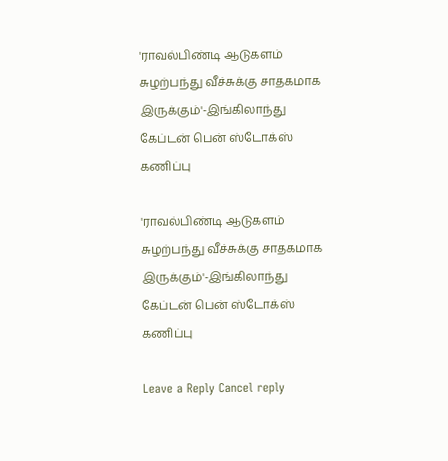'ராவல்பிண்டி ஆடுகளம் சுழற்பந்து வீச்சுக்கு சாதகமாக இருக்கும்'-இங்கிலாந்து கேப்டன் பென் ஸ்டோக்ஸ் கணிப்பு

'ராவல்பிண்டி ஆடுகளம் சுழற்பந்து வீச்சுக்கு சாதகமாக இருக்கும்'-இங்கிலாந்து கேப்டன் பென் ஸ்டோக்ஸ் கணிப்பு

Leave a Reply Cancel reply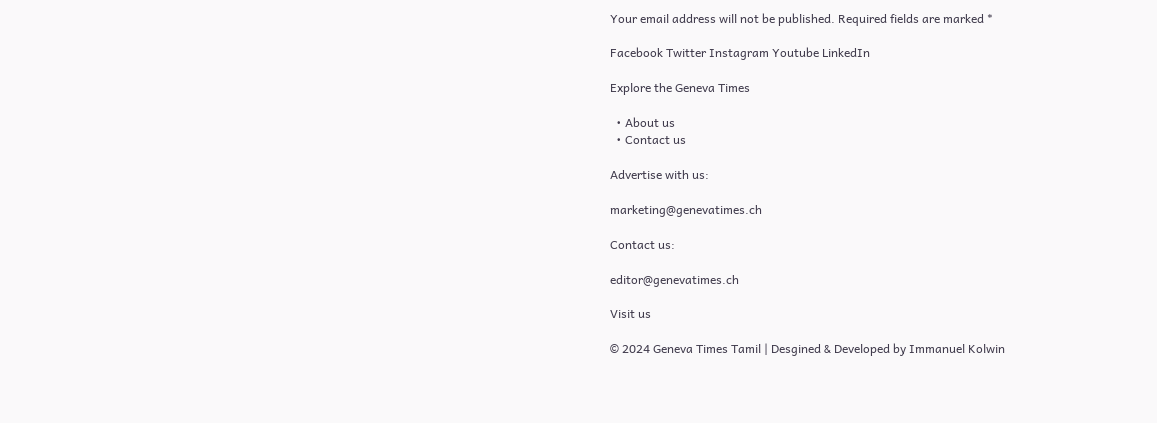Your email address will not be published. Required fields are marked *

Facebook Twitter Instagram Youtube LinkedIn

Explore the Geneva Times

  • About us
  • Contact us

Advertise with us:

marketing@genevatimes.ch

Contact us:

editor@genevatimes.ch

Visit us

© 2024 Geneva Times Tamil | Desgined & Developed by Immanuel Kolwin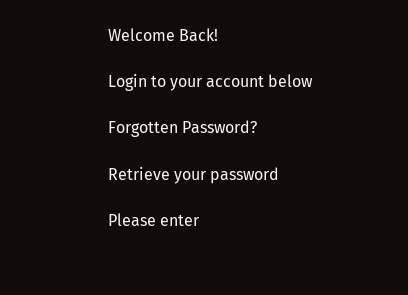Welcome Back!

Login to your account below

Forgotten Password?

Retrieve your password

Please enter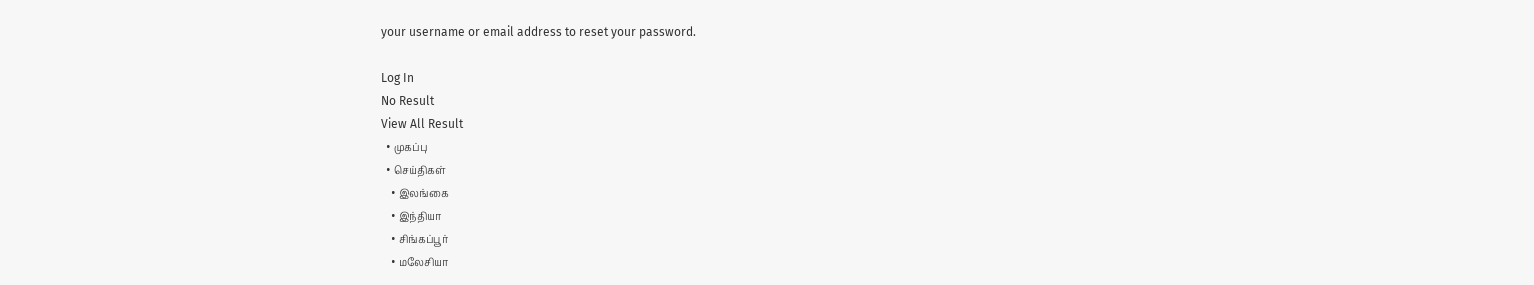your username or email address to reset your password.

Log In
No Result
View All Result
  • முகப்பு
  • செய்திகள்
    • இலங்கை
    • இந்தியா
    • சிங்கப்பூர்
    • மலேசியா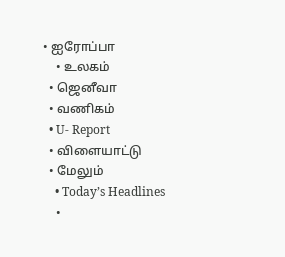• ஐரோப்பா
    • உலகம்
  • ஜெனீவா
  • வணிகம்
  • U- Report
  • விளையாட்டு
  • மேலும்
    • Today’s Headlines
    •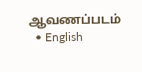ஆவணப்படம்
  • English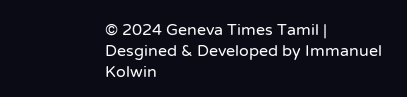© 2024 Geneva Times Tamil | Desgined & Developed by Immanuel Kolwin